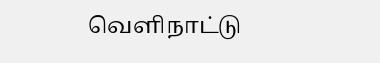வெளிநாட்டு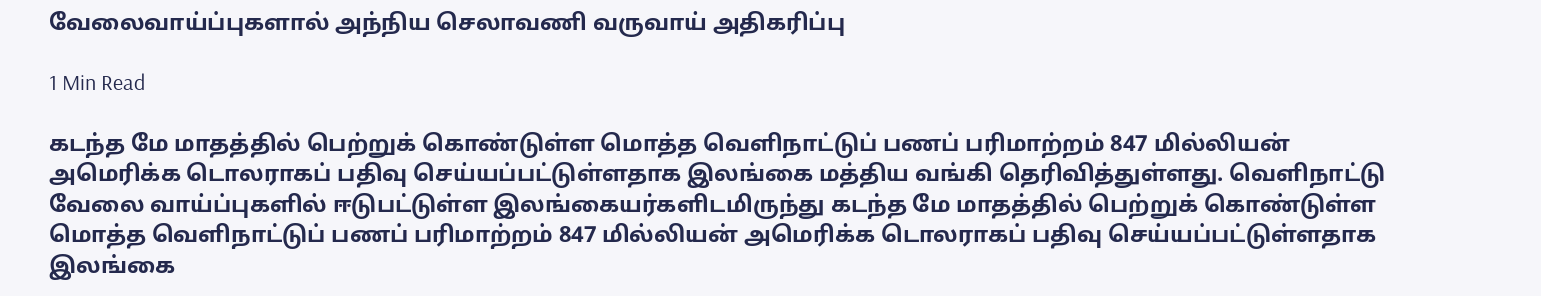வேலைவாய்ப்புகளால் அந்நிய செலாவணி வருவாய் அதிகரிப்பு

1 Min Read

கடந்த மே மாதத்தில் பெற்றுக் கொண்டுள்ள மொத்த வெளிநாட்டுப் பணப் பரிமாற்றம் 847 மில்லியன் அமெரிக்க டொலராகப் பதிவு செய்யப்பட்டுள்ளதாக இலங்கை மத்திய வங்கி தெரிவித்துள்ளது. வெளிநாட்டு வேலை வாய்ப்புகளில் ஈடுபட்டுள்ள இலங்கையர்களிடமிருந்து கடந்த மே மாதத்தில் பெற்றுக் கொண்டுள்ள மொத்த வெளிநாட்டுப் பணப் பரிமாற்றம் 847 மில்லியன் அமெரிக்க டொலராகப் பதிவு செய்யப்பட்டுள்ளதாக இலங்கை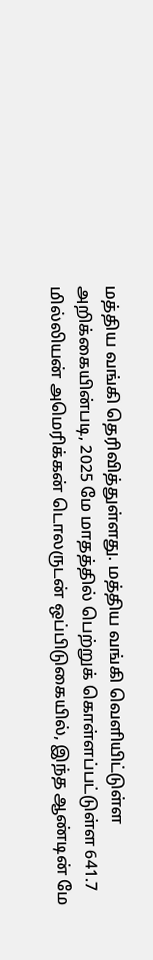மத்திய வங்கி தெரிவித்துள்ளது. மத்திய வங்கி வெளியிட்டுள்ள அறிக்கையின்படி, 2025 மே மாதத்தில் பெற்றுக் கொள்ளப்பட்டுள்ள 641.7 மில்லியன் அமெரிக்கன் டொலருடன் ஒப்பிடுகையில், இந்த ஆண்டின் மே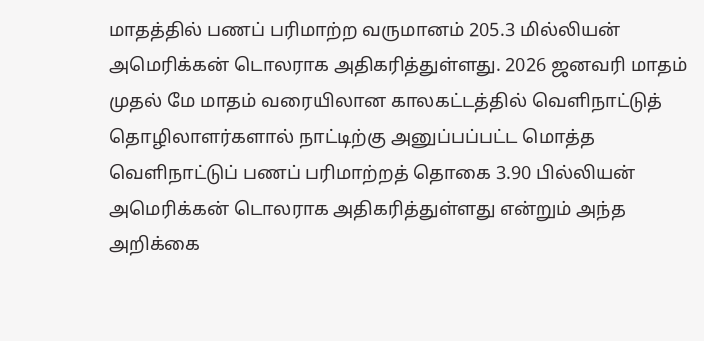மாதத்தில் பணப் பரிமாற்ற வருமானம் 205.3 மில்லியன் அமெரிக்கன் டொலராக அதிகரித்துள்ளது. 2026 ஜனவரி மாதம் முதல் மே மாதம் வரையிலான காலகட்டத்தில் வெளிநாட்டுத் தொழிலாளர்களால் நாட்டிற்கு அனுப்பப்பட்ட மொத்த வெளிநாட்டுப் பணப் பரிமாற்றத் தொகை 3.90 பில்லியன் அமெரிக்கன் டொலராக அதிகரித்துள்ளது என்றும் அந்த அறிக்கை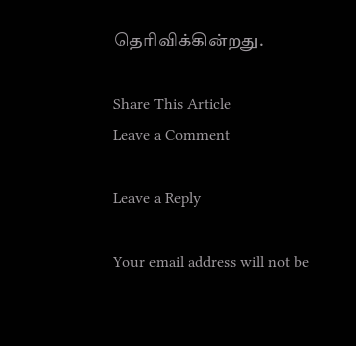தெரிவிக்கின்றது.

Share This Article
Leave a Comment

Leave a Reply

Your email address will not be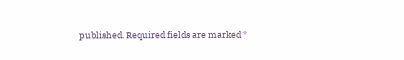published. Required fields are marked *